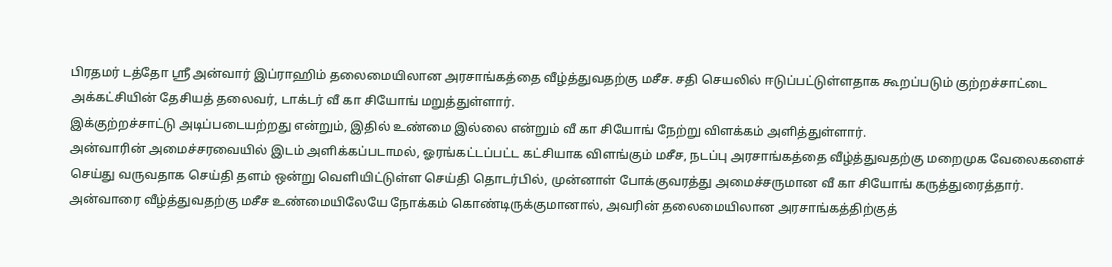பிரதமர் டத்தோ ஶ்ரீ அன்வார் இப்ராஹிம் தலைமையிலான அரசாங்கத்தை வீழ்த்துவதற்கு மசீச. சதி செயலில் ஈடுப்பட்டுள்ளதாக கூறப்படும் குற்றச்சாட்டை அக்கட்சியின் தேசியத் தலைவர், டாக்டர் வீ கா சியோங் மறுத்துள்ளார்.
இக்குற்றச்சாட்டு அடிப்படையற்றது என்றும், இதில் உண்மை இல்லை என்றும் வீ கா சியோங் நேற்று விளக்கம் அளித்துள்ளார்.
அன்வாரின் அமைச்சரவையில் இடம் அளிக்கப்படாமல், ஓரங்கட்டப்பட்ட கட்சியாக விளங்கும் மசீச, நடப்பு அரசாங்கத்தை வீழ்த்துவதற்கு மறைமுக வேலைகளைச் செய்து வருவதாக செய்தி தளம் ஒன்று வெளியிட்டுள்ள செய்தி தொடர்பில், முன்னாள் போக்குவரத்து அமைச்சருமான வீ கா சியோங் கருத்துரைத்தார்.
அன்வாரை வீழ்த்துவதற்கு மசீச உண்மையிலேயே நோக்கம் கொண்டிருக்குமானால், அவரின் தலைமையிலான அரசாங்கத்திற்குத்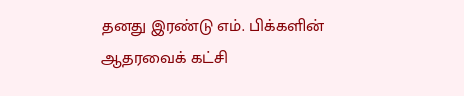தனது இரண்டு எம். பிக்களின் ஆதரவைக் கட்சி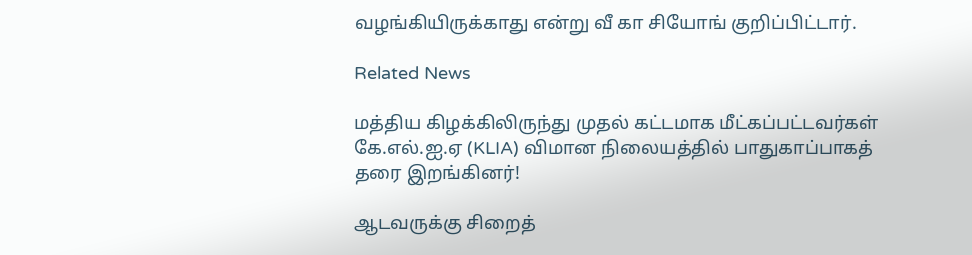வழங்கியிருக்காது என்று வீ கா சியோங் குறிப்பிட்டார்.

Related News

மத்திய கிழக்கிலிருந்து முதல் கட்டமாக மீட்கப்பட்டவர்கள் கே.எல்.ஐ.ஏ (KLIA) விமான நிலையத்தில் பாதுகாப்பாகத் தரை இறங்கினர்!

ஆடவருக்கு சிறைத்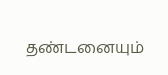தண்டனையும்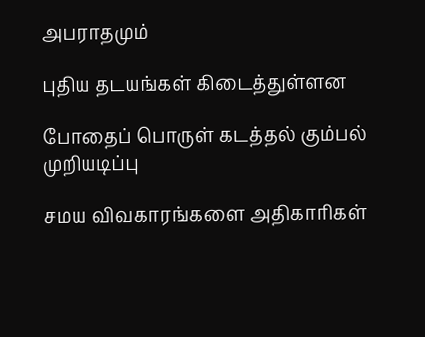அபராதமும்

புதிய தடயங்கள் கிடைத்துள்ளன

போதைப் பொருள் கடத்தல் கும்பல் முறியடிப்பு

சமய விவகாரங்களை அதிகாரிகள்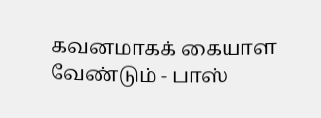கவனமாகக் கையாள வேண்டும் - பாஸ்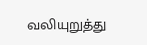வலியுறுத்து